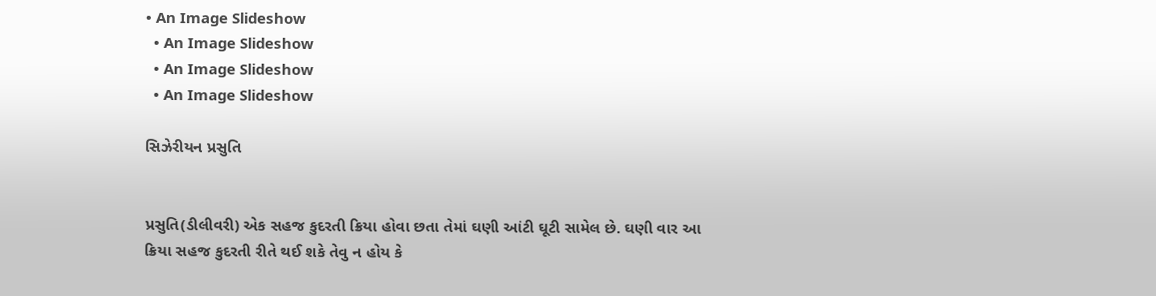• An Image Slideshow
  • An Image Slideshow
  • An Image Slideshow
  • An Image Slideshow

સિઝેરીયન પ્રસુતિ


પ્રસુતિ(ડીલીવરી) એક સહજ કુદરતી ક્રિયા હોવા છતા તેમાં ઘણી આંટી ઘૂટી સામેલ છે. ઘણી વાર આ ક્રિયા સહજ કુદરતી રીતે થઈ શકે તેવુ ન હોય કે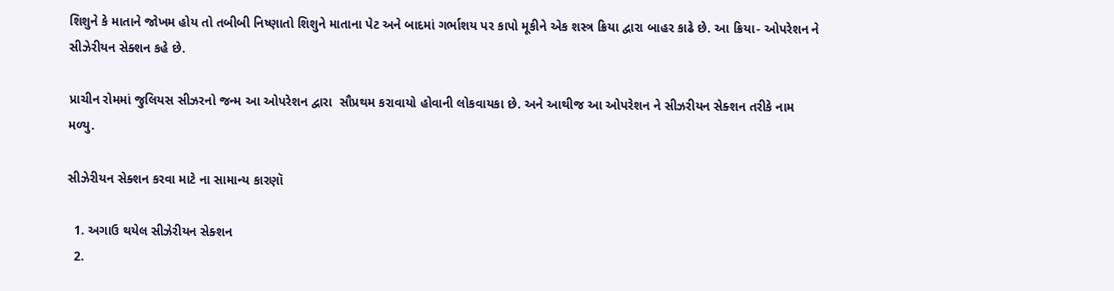શિશુને કે માતાને જોખમ હોય તો તબીબી નિષ્ણાતો શિશુને માતાના પેટ અને બાદમાં ગર્ભાશય પર કાપો મૂકીને એક શસ્ત્ર ક્રિયા દ્વારા બાહર કાઢે છે. આ ક્રિયા- ઓપરેશન ને સીઝેરીયન સેક્શન કહે છે.

પ્રાચીન રોમમાં જુલિયસ સીઝરનો જન્મ આ ઓપરેશન દ્વારા  સૌપ્રથમ કરાવાયો હોવાની લોકવાયકા છે. અને આથીજ આ ઓપરેશન ને સીઝરીયન સેક્શન તરીકે નામ મળ્યુ.

સીઝેરીયન સેક્શન કરવા માટે ના સામાન્ય કારણૉ

  1. અગાઉ થયેલ સીઝેરીયન સેક્શન
  2.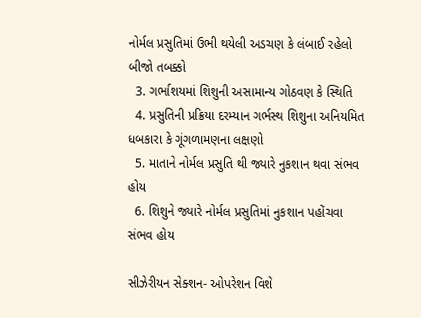નોર્મલ પ્રસુતિમાં ઉભી થયેલી અડચણ કે લંબાઈ રહેલો બીજો તબક્કો
  3. ગર્ભાશયમાં શિશુની અસામાન્ય ગોઠવણ કે સ્થિતિ
  4. પ્રસુતિની પ્રક્રિયા દરમ્યાન ગર્ભસ્થ શિશુના અનિયમિત ધબકારા કે ગૂંગળામણના લક્ષણો
  5. માતાને નોર્મલ પ્રસુતિ થી જ્યારે નુકશાન થવા સંભવ હોય
  6. શિશુને જ્યારે નોર્મલ પ્રસુતિમાં નુકશાન પહોંચવા સંભવ હોય

સીઝેરીયન સેક્શન- ઓપરેશન વિશે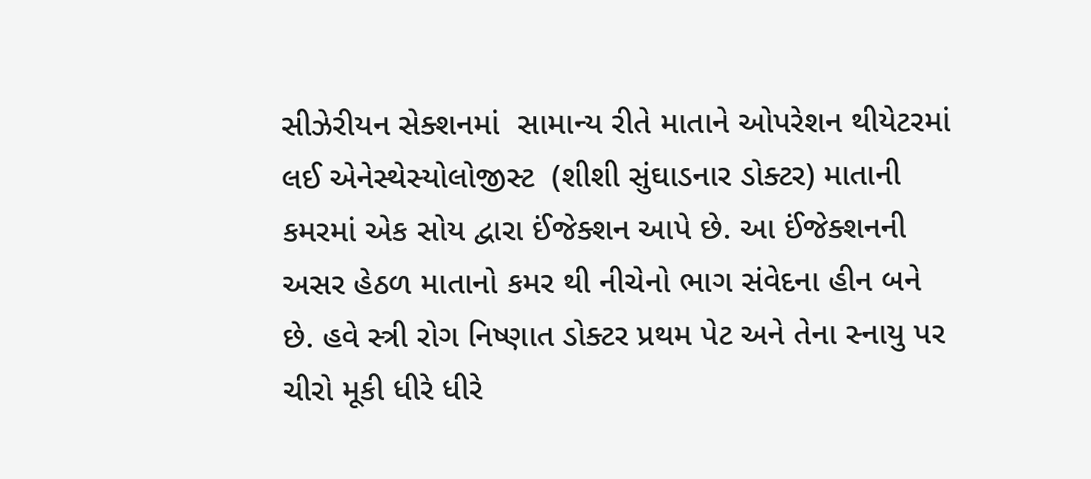સીઝેરીયન સેક્શનમાં  સામાન્ય રીતે માતાને ઓપરેશન થીયેટરમાં લઈ એનેસ્થેસ્યોલોજીસ્ટ  (શીશી સુંઘાડનાર ડોક્ટર) માતાની કમરમાં એક સોય દ્વારા ઈંજેક્શન આપે છે. આ ઈંજેક્શનની અસર હેઠળ માતાનો કમર થી નીચેનો ભાગ સંવેદના હીન બને છે. હવે સ્ત્રી રોગ નિષ્ણાત ડોક્ટર પ્રથમ પેટ અને તેના સ્નાયુ પર ચીરો મૂકી ધીરે ધીરે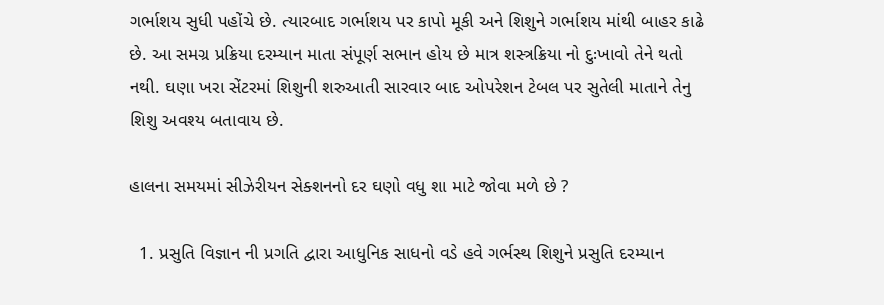ગર્ભાશય સુધી પહોંચે છે. ત્યારબાદ ગર્ભાશય પર કાપો મૂકી અને શિશુને ગર્ભાશય માંથી બાહર કાઢે છે. આ સમગ્ર પ્રક્રિયા દરમ્યાન માતા સંપૂર્ણ સભાન હોય છે માત્ર શસ્ત્રક્રિયા નો દુઃખાવો તેને થતો નથી. ઘણા ખરા સેંટરમાં શિશુની શરુઆતી સારવાર બાદ ઓપરેશન ટેબલ પર સુતેલી માતાને તેનુ શિશુ અવશ્ય બતાવાય છે.

હાલના સમયમાં સીઝેરીયન સેક્શનનો દર ઘણો વધુ શા માટે જોવા મળે છે ?

  1. પ્રસુતિ વિજ્ઞાન ની પ્રગતિ દ્વારા આધુનિક સાધનો વડે હવે ગર્ભસ્થ શિશુને પ્રસુતિ દરમ્યાન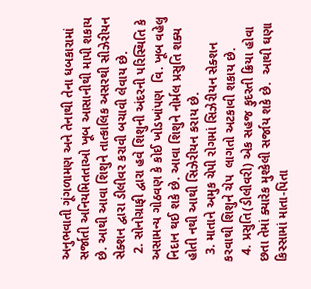અનુભવાતી ગૂંગળામણ અને તેનાથી તેના ધબકારામાં સર્જાતી અનિયમિતતાઓ ખૂબ આસાનીથી માપી શકાય છે. આથી આવા શિશુને તાત્કાલિક અસરથી સીઝેરીયન સેક્શન દ્વારા ડીલીવર કરાવી બચાવી લેવાય છે.
  2. સોનોગ્રાફી દ્વારા હવે શિશુની અંદરની પરિસ્થિતિ કે અસામન્ય ગોઠવણ કે કોઈ ખોડખાંપણ  વિ. ખૂબ વહેલુ નિદાન થઈ શકે છે. આવા શિશુને નોર્મલ પ્રસુતિ શક્ય હોતી નથી આથી સિઝેરીયન કરાય છે.
  3. માતાને અમુક ચેપી રોગમાં સિઝેરીયન સેક્શન કરવાથી શિશુને ચેપ  લાગતો અટકાવી શકાય છે.
  4. પ્રસુતિ(ડીલીવરી) એક સહજ કુદરતી ક્રિયા હોવા છતા તેમાં ક્યારેક મુશ્કેલી સર્જાય શકે છે.  આથી ઘણા કિસ્સામાં માતા-પિતા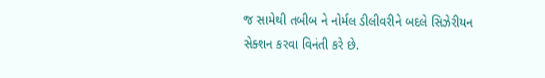જ સામેથી તબીબ ને નોર્મલ ડીલીવરીને બદલે સિઝેરીયન સેક્શન કરવા વિનંતી કરે છે.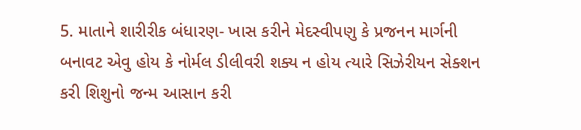5. માતાને શારીરીક બંધારણ- ખાસ કરીને મેદસ્વીપણુ કે પ્રજનન માર્ગની બનાવટ એવુ હોય કે નોર્મલ ડીલીવરી શક્ય ન હોય ત્યારે સિઝેરીયન સેક્શન કરી શિશુનો જન્મ આસાન કરી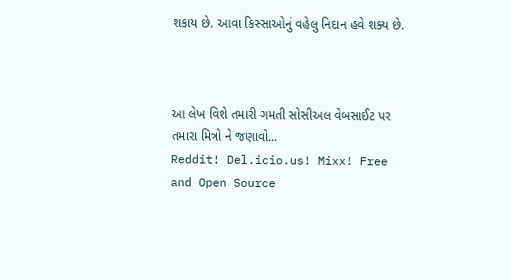શકાય છે. આવા કિસ્સાઓનું વહેલુ નિદાન હવે શક્ય છે.



આ લેખ વિશે તમારી ગમતી સોસીઅલ વેબસાઈટ પર તમારા મિત્રો ને જણાવો...
Reddit! Del.icio.us! Mixx! Free and Open Source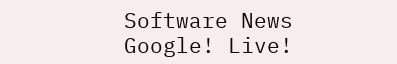Software News Google! Live!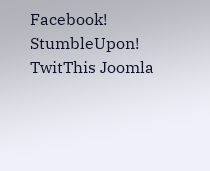Facebook! StumbleUpon! TwitThis Joomla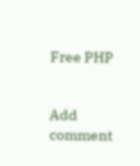Free PHP


Add comment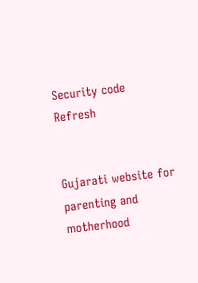Security code
Refresh


Gujarati website for parenting and motherhood